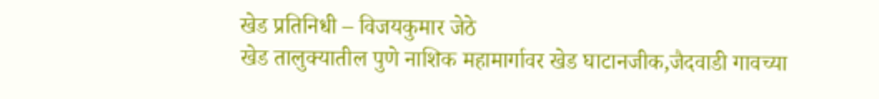खेड प्रतिनिधी – विजयकुमार जेठे
खेड तालुक्यातील पुणे नाशिक महामार्गावर खेड घाटानजीक,जैदवाडी गावच्या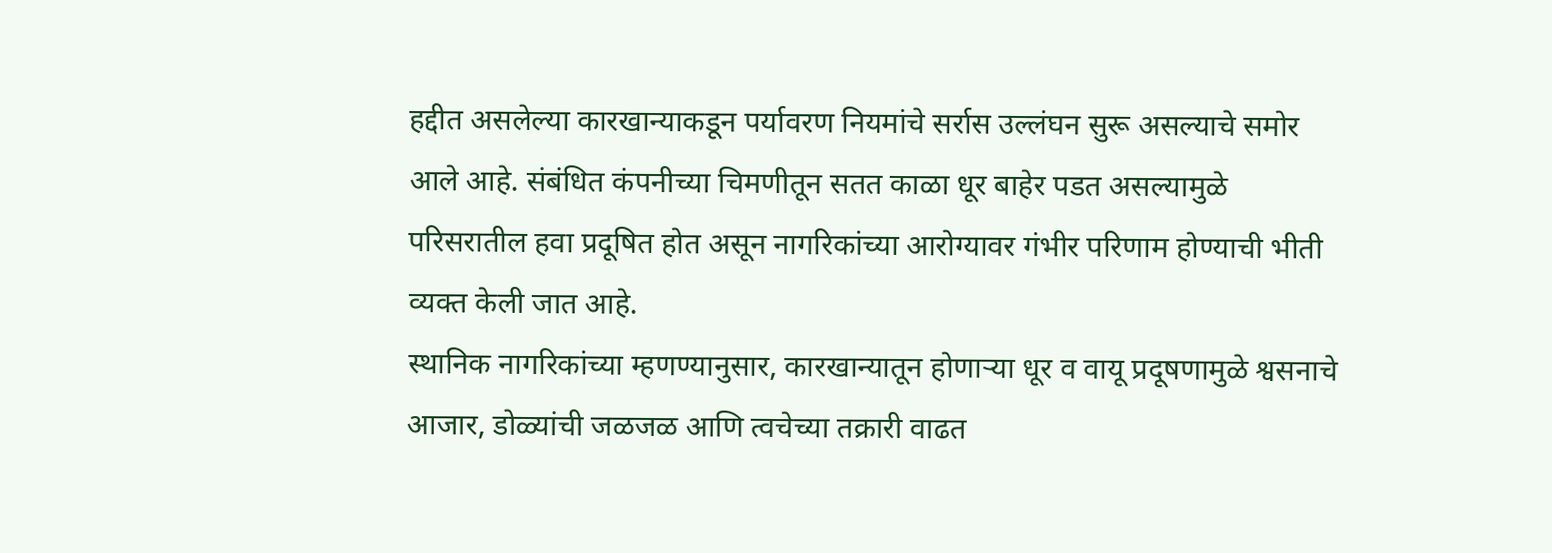हद्दीत असलेल्या कारखान्याकडून पर्यावरण नियमांचे सर्रास उल्लंघन सुरू असल्याचे समोर आले आहे. संबंधित कंपनीच्या चिमणीतून सतत काळा धूर बाहेर पडत असल्यामुळे परिसरातील हवा प्रदूषित होत असून नागरिकांच्या आरोग्यावर गंभीर परिणाम होण्याची भीती व्यक्त केली जात आहे.
स्थानिक नागरिकांच्या म्हणण्यानुसार, कारखान्यातून होणाऱ्या धूर व वायू प्रदूषणामुळे श्वसनाचे आजार, डोळ्यांची जळजळ आणि त्वचेच्या तक्रारी वाढत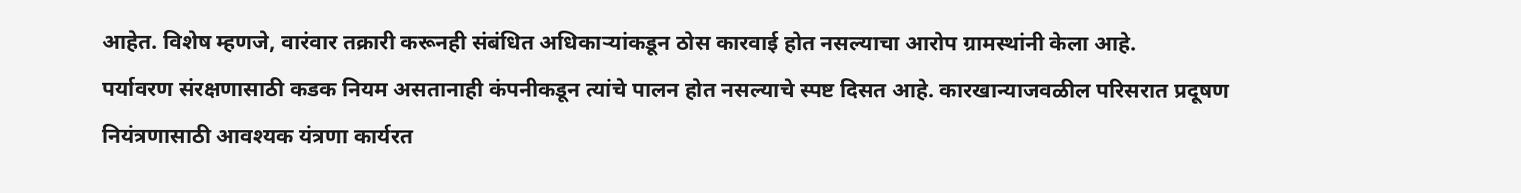आहेत. विशेष म्हणजे, वारंवार तक्रारी करूनही संबंधित अधिकाऱ्यांकडून ठोस कारवाई होत नसल्याचा आरोप ग्रामस्थांनी केला आहे.
पर्यावरण संरक्षणासाठी कडक नियम असतानाही कंपनीकडून त्यांचे पालन होत नसल्याचे स्पष्ट दिसत आहे. कारखान्याजवळील परिसरात प्रदूषण नियंत्रणासाठी आवश्यक यंत्रणा कार्यरत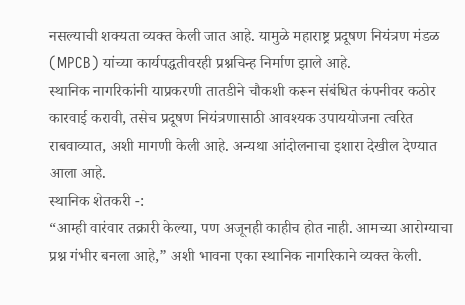नसल्याची शक्यता व्यक्त केली जात आहे. यामुळे महाराष्ट्र प्रदूषण नियंत्रण मंडळ (MPCB) यांच्या कार्यपद्धतीवरही प्रश्नचिन्ह निर्माण झाले आहे.
स्थानिक नागरिकांनी याप्रकरणी तातडीने चौकशी करून संबंधित कंपनीवर कठोर कारवाई करावी, तसेच प्रदूषण नियंत्रणासाठी आवश्यक उपाययोजना त्वरित राबवाव्यात, अशी मागणी केली आहे. अन्यथा आंदोलनाचा इशारा देखील देण्यात आला आहे.
स्थानिक शेतकरी -:
“आम्ही वारंवार तक्रारी केल्या, पण अजूनही काहीच होत नाही. आमच्या आरोग्याचा प्रश्न गंभीर बनला आहे,” अशी भावना एका स्थानिक नागरिकाने व्यक्त केली.